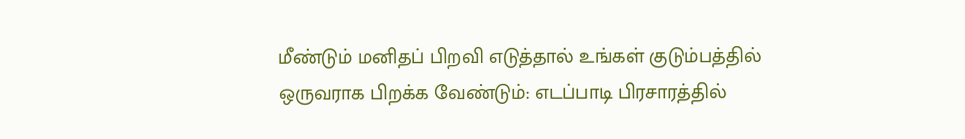மீண்டும் மனிதப் பிறவி எடுத்தால் உங்கள் குடும்பத்தில் ஒருவராக பிறக்க வேண்டும்: எடப்பாடி பிரசாரத்தில்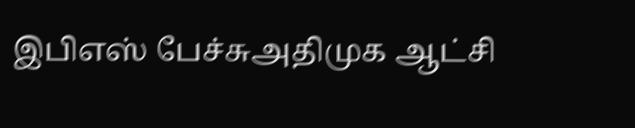இபிஎஸ் பேச்சுஅதிமுக ஆட்சி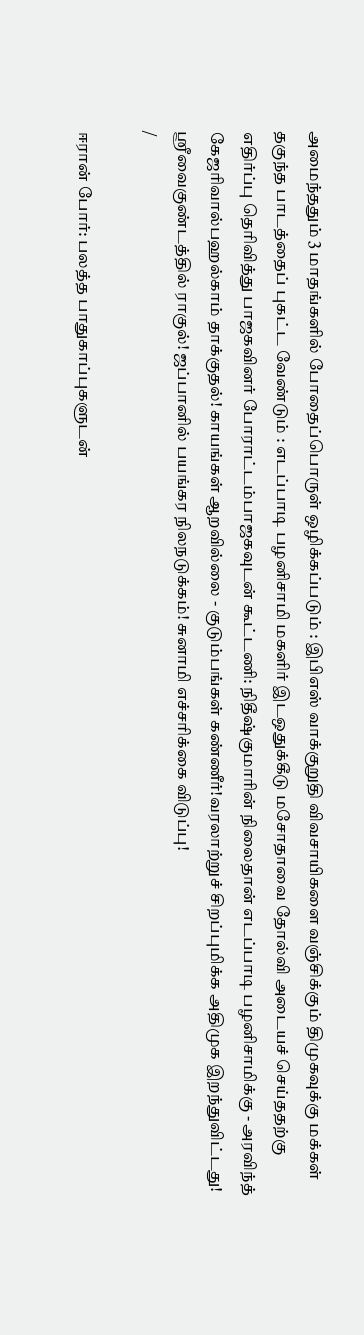அமைந்ததும் 3 மாதங்களில் போதைப்பொருள் ஒழிக்கப்படும் : இபிஎஸ் வாக்குறுதி விவசாயிகளை வஞ்சிக்கும் திமுகவுக்கு மக்கள் தகுந்த பாடத்தைப் புகட்ட வேண்டும் : எடப்பாடி பழனிசாமி மகளிர் இடஒதுக்கீடு மசோதாவை தோல்வி அடையச் செய்ததற்கு எதிர்ப்பு தெரிவித்து பாஜகவினர் போராட்டம்பாஜகவுடன் கூட்டணி: நிதீஷ்குமாரின் நிலைதான் எடப்பாடி பழனிசாமிக்கு - அரவிந்த் கேஜரிவால்பஹல்காம் தாக்குதல்! காயங்கள் ஆறவில்லை - குடும்பங்கள் கண்ணீர்!வரலாற்றுச் சிறப்புமிக்க அதிமுக இறந்துவிட்டது! ஸ்ரீவைகுண்டத்தில் ராகுல்! ஜப்பானில் பயங்கர நிலநடுக்கம்! சுனாமி எச்சரிக்கை விடுப்பு!
/

ஈரான் போர்: பலத்த பாதுகாப்புகளுடன்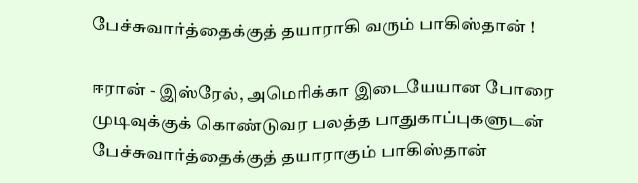பேச்சுவார்த்தைக்குத் தயாராகி வரும் பாகிஸ்தான் !

ஈரான் - இஸ்ரேல், அமெரிக்கா இடையேயான போரை முடிவுக்குக் கொண்டுவர பலத்த பாதுகாப்புகளுடன் பேச்சுவார்த்தைக்குத் தயாராகும் பாகிஸ்தான்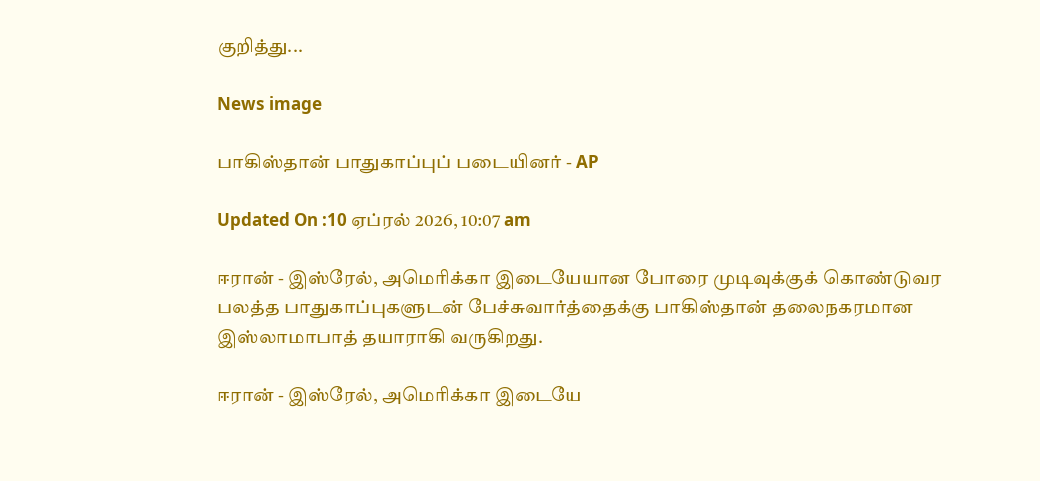குறித்து...

News image

பாகிஸ்தான் பாதுகாப்புப் படையினர் - AP

Updated On :10 ஏப்ரல் 2026, 10:07 am

ஈரான் - இஸ்ரேல், அமெரிக்கா இடையேயான போரை முடிவுக்குக் கொண்டுவர பலத்த பாதுகாப்புகளுடன் பேச்சுவார்த்தைக்கு பாகிஸ்தான் தலைநகரமான இஸ்லாமாபாத் தயாராகி வருகிறது.

ஈரான் - இஸ்ரேல், அமெரிக்கா இடையே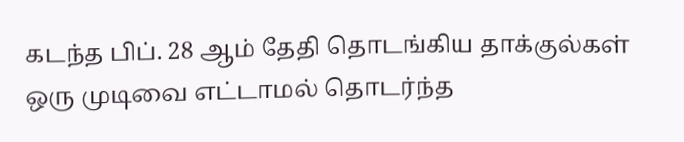கடந்த பிப். 28 ஆம் தேதி தொடங்கிய தாக்குல்கள் ஒரு முடிவை எட்டாமல் தொடர்ந்த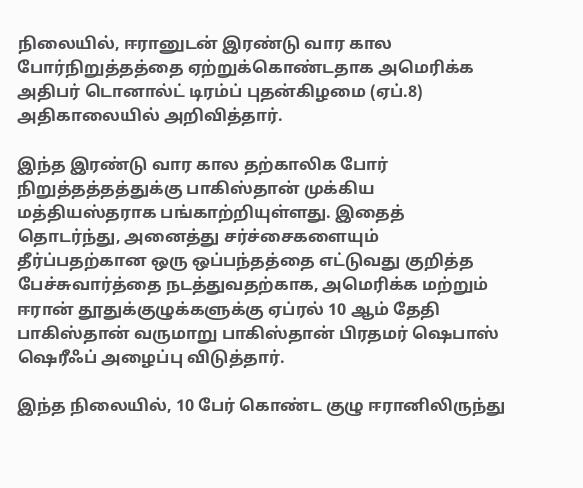நிலையில், ஈரானுடன் இரண்டு வார கால போர்நிறுத்தத்தை ஏற்றுக்கொண்டதாக அமெரிக்க அதிபர் டொனால்ட் டிரம்ப் புதன்கிழமை (ஏப்.8) அதிகாலையில் அறிவித்தார்.

இந்த இரண்டு வார கால தற்காலிக போர் நிறுத்தத்தத்துக்கு பாகிஸ்தான் முக்கிய மத்தியஸ்தராக பங்காற்றியுள்ளது. இதைத் தொடர்ந்து, அனைத்து சர்ச்சைகளையும் தீர்ப்பதற்கான ஒரு ஒப்பந்தத்தை எட்டுவது குறித்த பேச்சுவார்த்தை நடத்துவதற்காக, அமெரிக்க மற்றும் ஈரான் தூதுக்குழுக்களுக்கு ஏப்ரல் 10 ஆம் தேதி பாகிஸ்தான் வருமாறு பாகிஸ்தான் பிரதமர் ஷெபாஸ் ஷெரீஃப் அழைப்பு விடுத்தார்.

இந்த நிலையில், 10 பேர் கொண்ட குழு ஈரானிலிருந்து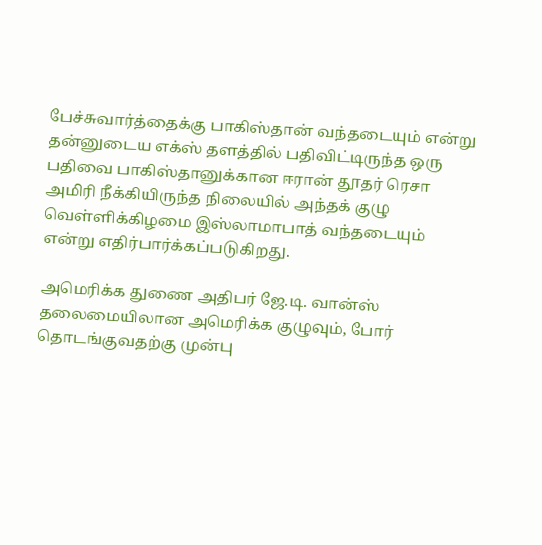பேச்சுவார்த்தைக்கு பாகிஸ்தான் வந்தடையும் என்று தன்னுடைய எக்ஸ் தளத்தில் பதிவிட்டிருந்த ஒரு பதிவை பாகிஸ்தானுக்கான ஈரான் தூதர் ரெசா அமிரி நீக்கியிருந்த நிலையில் அந்தக் குழு வெள்ளிக்கிழமை இஸ்லாமாபாத் வந்தடையும் என்று எதிர்பார்க்கப்படுகிறது.

அமெரிக்க துணை அதிபர் ஜே.டி. வான்ஸ் தலைமையிலான அமெரிக்க குழுவும், போர் தொடங்குவதற்கு முன்பு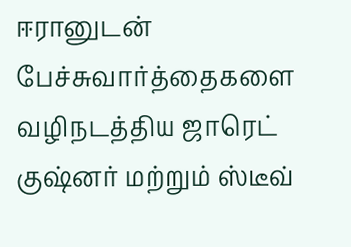ஈரானுடன் பேச்சுவார்த்தைகளை வழிநடத்திய ஜாரெட் குஷ்னர் மற்றும் ஸ்டீவ்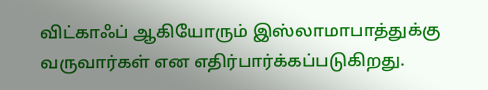விட்காஃப் ஆகியோரும் இஸ்லாமாபாத்துக்கு வருவார்கள் என எதிர்பார்க்கப்படுகிறது.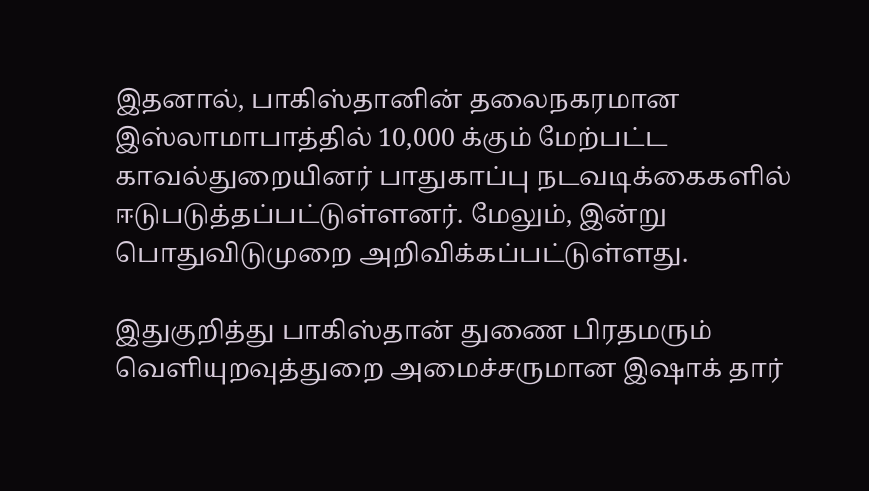இதனால், பாகிஸ்தானின் தலைநகரமான இஸ்லாமாபாத்தில் 10,000 க்கும் மேற்பட்ட காவல்துறையினர் பாதுகாப்பு நடவடிக்கைகளில் ஈடுபடுத்தப்பட்டுள்ளனர். மேலும், இன்று பொதுவிடுமுறை அறிவிக்கப்பட்டுள்ளது.

இதுகுறித்து பாகிஸ்தான் துணை பிரதமரும் வெளியுறவுத்துறை அமைச்சருமான இஷாக் தார்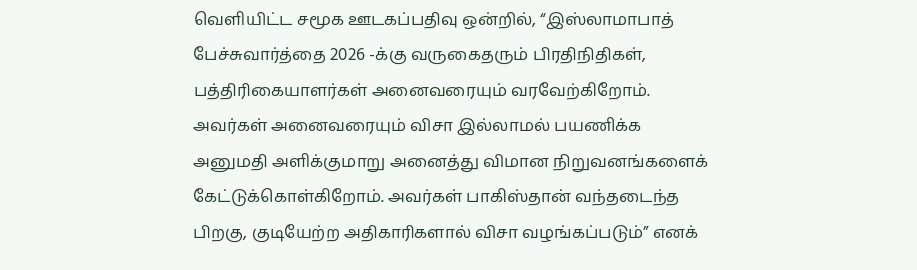வெளியிட்ட சமூக ஊடகப்பதிவு ஒன்றில், “இஸ்லாமாபாத் பேச்சுவார்த்தை 2026 -க்கு வருகைதரும் பிரதிநிதிகள், பத்திரிகையாளர்கள் அனைவரையும் வரவேற்கிறோம். அவர்கள் அனைவரையும் விசா இல்லாமல் பயணிக்க அனுமதி அளிக்குமாறு அனைத்து விமான நிறுவனங்களைக் கேட்டுக்கொள்கிறோம். அவர்கள் பாகிஸ்தான் வந்தடைந்த பிறகு, குடியேற்ற அதிகாரிகளால் விசா வழங்கப்படும்” எனக்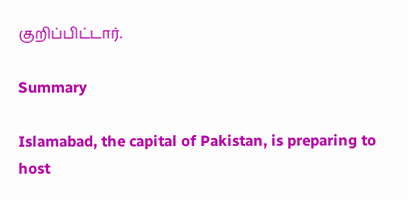குறிப்பிட்டார்.

Summary

Islamabad, the capital of Pakistan, is preparing to host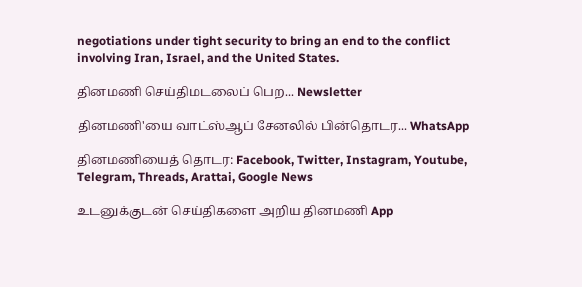negotiations under tight security to bring an end to the conflict involving Iran, Israel, and the United States.

தினமணி செய்திமடலைப் பெற... Newsletter

தினமணி'யை வாட்ஸ்ஆப் சேனலில் பின்தொடர... WhatsApp

தினமணியைத் தொடர: Facebook, Twitter, Instagram, Youtube, Telegram, Threads, Arattai, Google News

உடனுக்குடன் செய்திகளை அறிய தினமணி App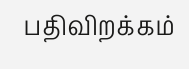பதிவிறக்கம்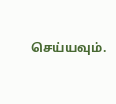செய்யவும்.